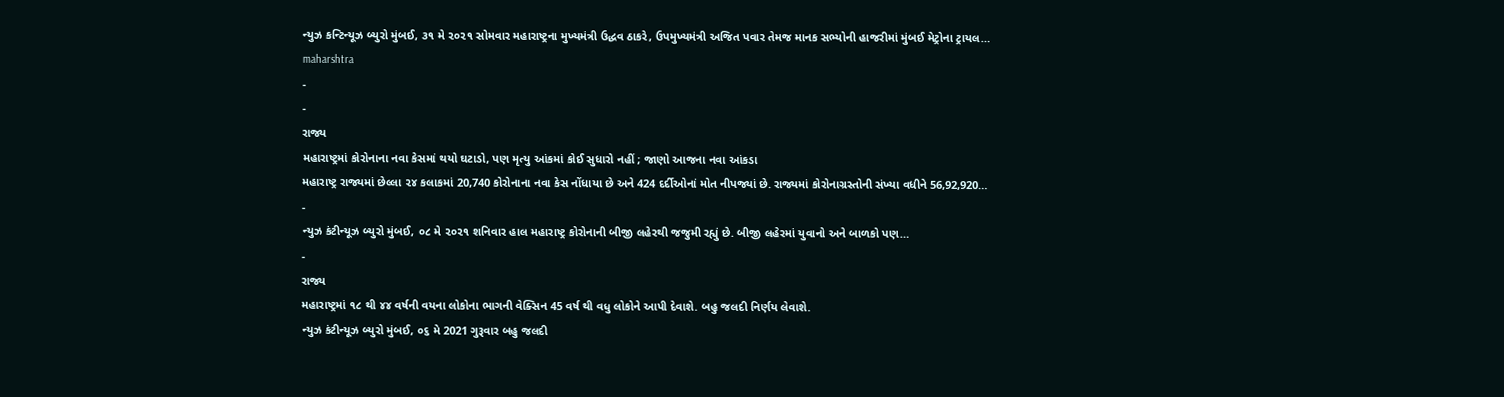ન્યુઝ કન્ટિન્યૂઝ બ્યુરો મુંબઈ, ૩૧ મે ૨૦૨૧ સોમવાર મહારાષ્ટ્રના મુખ્યમંત્રી ઉદ્ધવ ઠાકરે, ઉપમુખ્યમંત્રી અજિત પવાર તેમજ માનક સભ્યોની હાજરીમાં મુંબઈ મેટ્રોના ટ્રાયલ…
maharshtra
-
-
રાજ્ય
મહારાષ્ટ્રમાં કોરોનાના નવા કેસમાં થયો ઘટાડો, પણ મૃત્યુ આંકમાં કોઈ સુધારો નહીં ; જાણો આજના નવા આંકડા
મહારાષ્ટ્ર રાજ્યમાં છેલ્લા ૨૪ કલાકમાં 20,740 કોરોનાના નવા કેસ નોંધાયા છે અને 424 દર્દીઓનાં મોત નીપજ્યાં છે. રાજ્યમાં કોરોનાગ્રસ્તોની સંખ્યા વધીને 56,92,920…
-
ન્યુઝ કંટીન્યૂઝ બ્યુરો મુંબઈ, ૦૮ મે ૨૦૨૧ શનિવાર હાલ મહારાષ્ટ્ર કોરોનાની બીજી લહેરથી જજુમી રહ્યું છે. બીજી લહેરમાં યુવાનો અને બાળકો પણ…
-
રાજ્ય
મહારાષ્ટ્રમાં ૧૮ થી ૪૪ વર્ષની વયના લોકોના ભાગની વેક્સિન 45 વર્ષ થી વધુ લોકોને આપી દેવાશે. બહુ જલદી નિર્ણય લેવાશે.
ન્યુઝ કંટીન્યૂઝ બ્યુરો મુંબઈ, ૦૬ મે 2021 ગુરૂવાર બહુ જલદી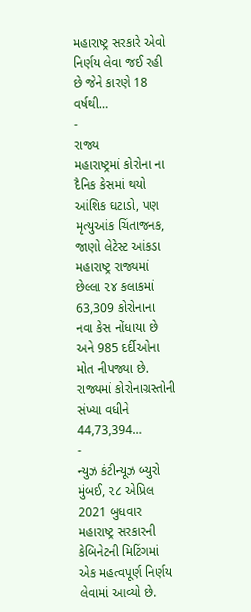મહારાષ્ટ્ર સરકારે એવો નિર્ણય લેવા જઈ રહી છે જેને કારણે 18 વર્ષથી…
-
રાજ્ય
મહારાષ્ટ્રમાં કોરોના ના દૈનિક કેસમાં થયો આંશિક ઘટાડો, પણ મૃત્યુઆંક ચિંતાજનક, જાણો લેટેસ્ટ આંકડા
મહારાષ્ટ્ર રાજ્યમાં છેલ્લા ૨૪ કલાકમાં 63,309 કોરોનાના નવા કેસ નોંધાયા છે અને 985 દર્દીઓના મોત નીપજ્યા છે. રાજ્યમાં કોરોનાગ્રસ્તોની સંખ્યા વધીને 44,73,394…
-
ન્યુઝ કંટીન્યૂઝ બ્યુરો મુંબઈ, ૨૮ એપ્રિલ 2021 બુધવાર મહારાષ્ટ્ર સરકારની કેબિનેટની મિટિંગમાં એક મહત્વપૂર્ણ નિર્ણય લેવામાં આવ્યો છે.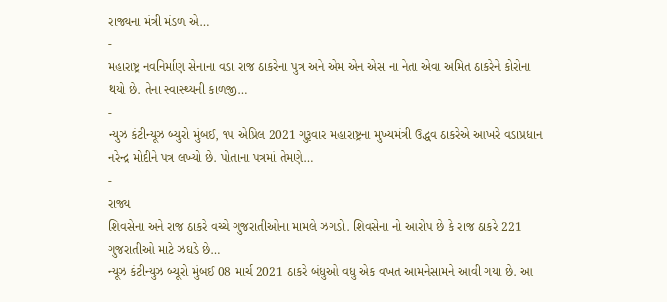રાજ્યના મંત્રી મંડળ એ…
-
મહારાષ્ટ્ર નવનિર્માણ સેનાના વડા રાજ ઠાકરેના પુત્ર અને એમ એન એસ ના નેતા એવા અમિત ઠાકરેને કોરોના થયો છે. તેના સ્વાસ્થ્યની કાળજી…
-
ન્યુઝ કંટીન્યૂઝ બ્યુરો મુંબઈ, ૧૫ એપ્રિલ 2021 ગુરૂવાર મહારાષ્ટ્રના મુખ્યમંત્રી ઉદ્ધવ ઠાકરેએ આખરે વડાપ્રધાન નરેન્દ્ર મોદીને પત્ર લખ્યો છે. પોતાના પત્રમાં તેમણે…
-
રાજ્ય
શિવસેના અને રાજ ઠાકરે વચ્ચે ગુજરાતીઓના મામલે ઝગડો. શિવસેના નો આરોપ છે કે રાજ ઠાકરે 221 ગુજરાતીઓ માટે ઝઘડે છે…
ન્યૂઝ કંટીન્યુઝ બ્યૂરો મુંબઈ 08 માર્ચ 2021 ઠાકરે બંધુઓ વધુ એક વખત આમનેસામને આવી ગયા છે. આ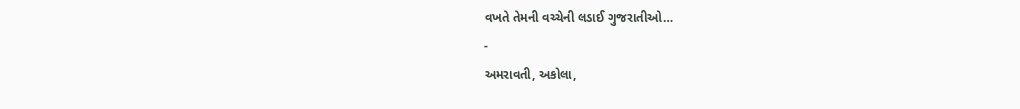વખતે તેમની વચ્ચેની લડાઈ ગુજરાતીઓ…
-
અમરાવતી, અકોલા,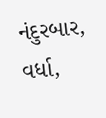નંદુરબાર, વર્ધા,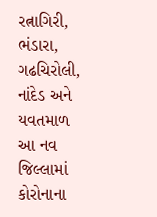રત્નાગિરી, ભંડારા, ગઢચિરોલી, નાંદેડ અને યવતમાળ આ નવ જિલ્લામાં કોરોનાના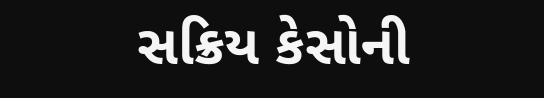સક્રિય કેસોની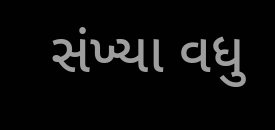સંખ્યા વધુ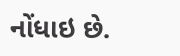નોંધાઇ છે.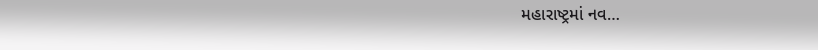મહારાષ્ટ્રમાં નવ…